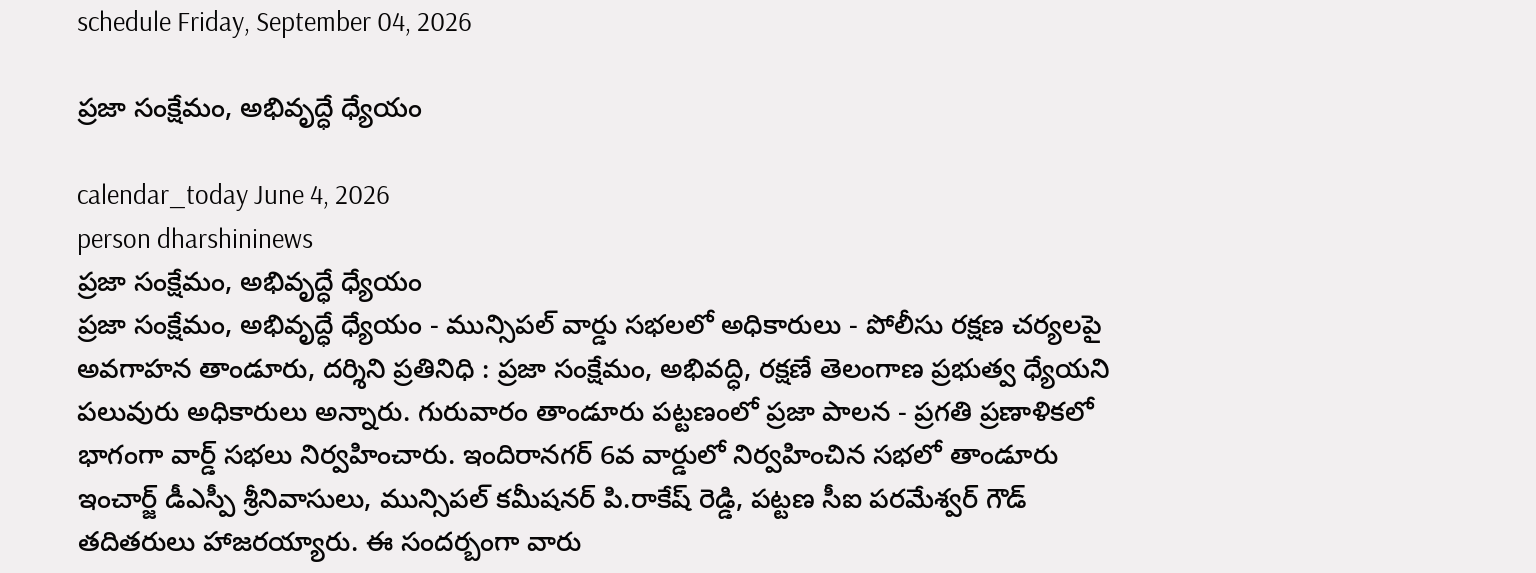schedule Friday, September 04, 2026

ప్రజా సంక్షేమం, అభివృద్ధే ధ్యేయం

calendar_today June 4, 2026
person dharshininews
ప్రజా సంక్షేమం, అభివృద్ధే ధ్యేయం
ప్రజా సంక్షేమం, అభివృద్ధే ధ్యేయం - మున్సిపల్‌ వార్డు సభలలో అధికారులు - పోలీసు రక్షణ చర్యలపై అవగాహన తాండూరు, దర్శిని ప్రతినిధి : ప్రజా సంక్షేమం, అభివద్ధి, రక్షణే తెలంగాణ ప్రభుత్వ ధ్యేయని పలువురు అధికారులు అన్నారు. గురువారం తాండూరు పట్టణంలో ప్రజా పాలన - ప్రగతి ప్రణాళికలో భాగంగా వార్డ్ సభలు నిర్వహించారు. ఇందిరానగర్‌ 6వ వార్డులో నిర్వహించిన సభలో తాండూరు ఇంచార్జ్ డీఎస్పీ శ్రీనివాసులు, మున్సిపల్ కమీషనర్ పి.రాకేష్‌ రెడ్డి, పట్టణ సీఐ పరమేశ్వర్ గౌడ్ తదితరులు హాజరయ్యారు. ఈ సందర్బంగా వారు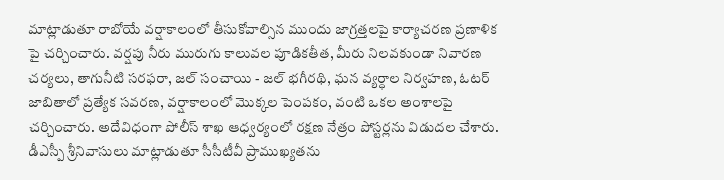మాట్లాడుతూ రాబోయే వర్షాకాలంలో తీసుకోవాల్సిన ముందు జాగ్రత్తలపై కార్యాచరణ ప్రణాళిక పై చర్చించారు. వర్షపు నీరు మురుగు కాలువల పూడికతీత, మీరు నిలవకుండా నివారణ చర్యలు, తాగునీటి సరఫరా, జల్ సంచాయి - జల్ భగీరథి, ఘన వ్యర్ధాల నిర్వహణ, ఓటర్ జాబితాలో ప్రత్యేక సవరణ, వర్షాకాలంలో మొక్కల పెంపకం, వంటి ఒకల అంశాలపై చర్చించారు. అదేవిధంగా పోలీస్ శాఖ ఆధ్వర్యంలో రక్షణ నేత్రం పోస్టర్లను విడుదల చేశారు. డీఎస్పీ శ్రీనివాసులు మాట్లాడుతూ సీసీటీవీ ప్రాముఖ్యతను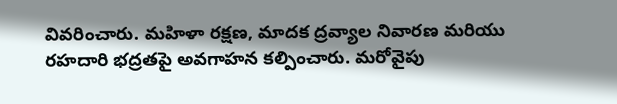వివరించారు. మహిళా రక్షణ, మాదక ద్రవ్యాల నివారణ మరియు రహదారి భద్రతపై అవగాహన కల్పించారు. మరోవైపు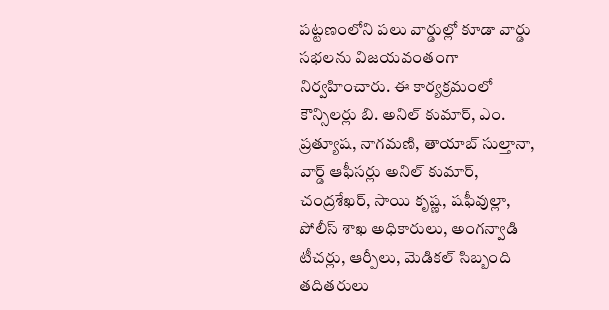పట్టణంలోని పలు వార్డుల్లో కూడా వార్డు సభలను విజయవంతంగా నిర్వహించారు. ఈ కార్యక్రమంలో కౌన్సిలర్లు బి. అనిల్ కుమార్, ఎం. ప్రత్యూష, నాగమణి, తాయాబ్ సుల్తానా, వార్డ్ ఆఫీసర్లు అనిల్ కుమార్, చంద్రశేఖర్, సాయి కృష్ణ, షఫీవుల్లా, పోలీస్ శాఖ అధికారులు, అంగన్వాడి టీచర్లు, ఆర్పీలు, మెడికల్ సిబ్బంది తదితరులు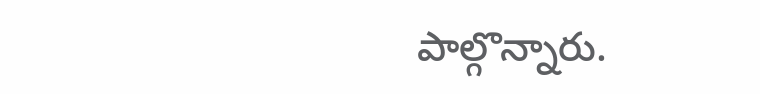పాల్గొన్నారు.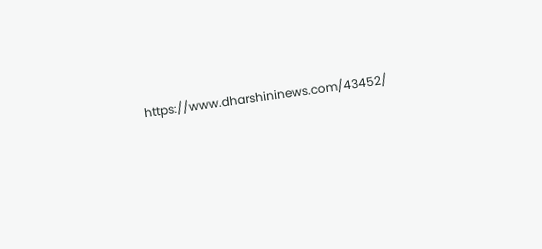https://www.dharshininews.com/43452/